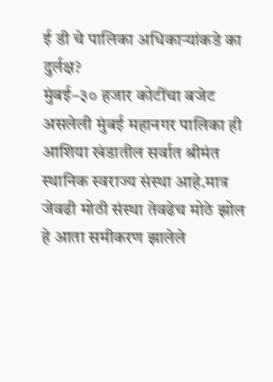ई डी चे पालिका अधिकाऱ्यांकडे का दुर्लक्ष?
मुंबई–३० हजार कोटींचा बजेट असलेली मुंबई महानगर पालिका ही आशिया खंडातील सर्वात श्रीमंत स्थानिक स्वराज्य संस्था आहे.मात्र जेवढी मोठी संस्था तेवढेच मोठे झोल हे आता समीकरण झालेले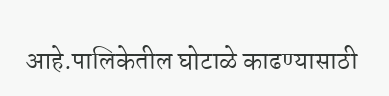आहे.पालिकेतील घोटाळे काढण्यासाठी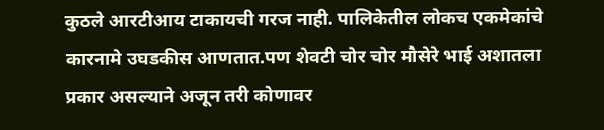कुठले आरटीआय टाकायची गरज नाही. पालिकेतील लोकच एकमेकांचे कारनामे उघडकीस आणतात.पण शेवटी चोर चोर मौसेरे भाई अशातला प्रकार असल्याने अजून तरी कोणावर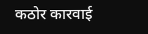कठोर कारवाई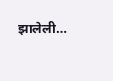झालेली…